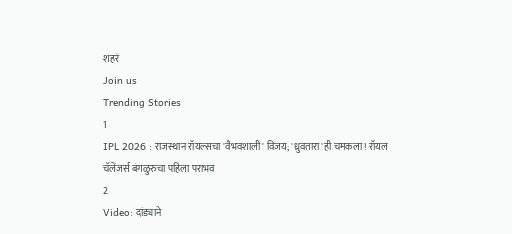शहरं
Join us
Trending Stories
1
IPL 2026 : राजस्थान रॉयल्सचा 'वैभवशाली' विजय; 'ध्रुवतारा'ही चमकला! रॉयल चॅलेंजर्स बंगळुरुचा पहिला पराभव
2
Video: दांड्याने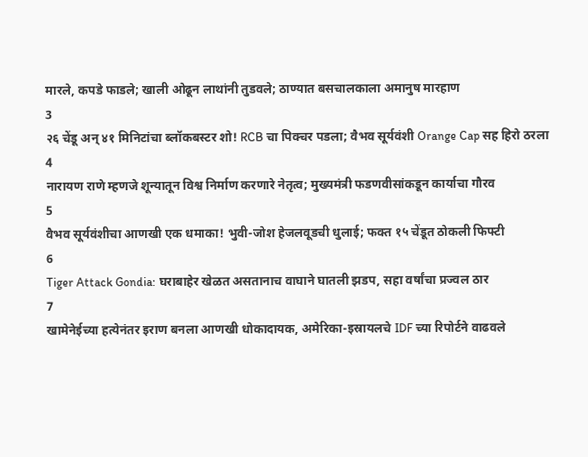मारले, कपडे फाडले; खाली ओढून लाथांनी तुडवले; ठाण्यात बसचालकाला अमानुष मारहाण
3
२६ चेंडू अन् ४१ मिनिटांचा ब्लॉकबस्टर शो! RCB चा पिक्चर पडला; वैभव सूर्यवंशी Orange Cap सह हिरो ठरला
4
नारायण राणे म्हणजे शून्यातून विश्व निर्माण करणारे नेतृत्व; मुख्यमंत्री फडणवीसांकडून कार्याचा गौरव
5
वैभव सूर्यवंशीचा आणखी एक धमाका! भुवी-जोश हेजलवूडची धुलाई; फक्त १५ चेंडूत ठोकली फिफ्टी
6
Tiger Attack Gondia: घराबाहेर खेळत असतानाच वाघाने घातली झडप, सहा वर्षांचा प्रज्वल ठार
7
खामेनेईच्या हत्येनंतर इराण बनला आणखी धोकादायक, अमेरिका-इस्रायलचे IDF च्या रिपोर्टने वाढवले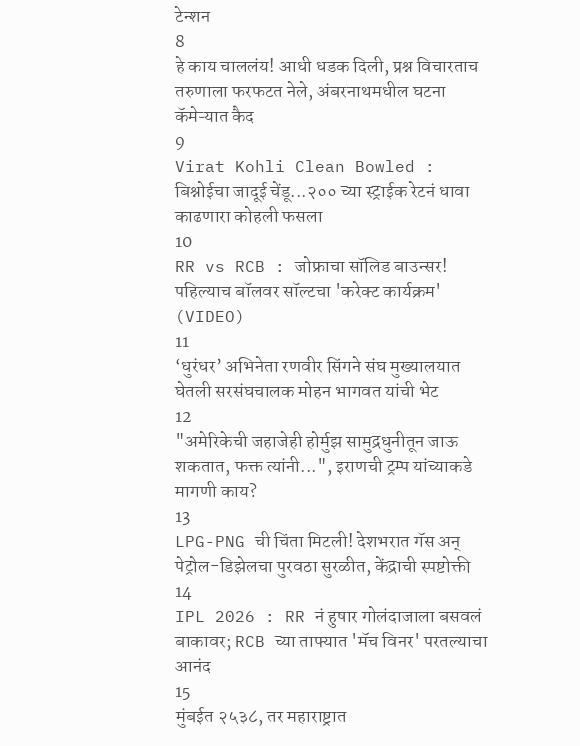टेन्शन
8
हे काय चाललंय! आधी धडक दिली, प्रश्न विचारताच तरुणाला फरफटत नेले, अंबरनाथमधील घटना कॅमेऱ्यात कैद
9
Virat Kohli Clean Bowled : बिश्नोईचा जादूई चेंडू...२०० च्या स्ट्राईक रेटनं धावा काढणारा कोहली फसला
10
RR vs RCB : जोफ्राचा सॉलिड बाउन्सर! पहिल्याच बॉलवर सॉल्टचा 'करेक्ट कार्यक्रम' (VIDEO)
11
‘धुरंधर’ अभिनेता रणवीर सिंगने संघ मुख्यालयात घेतली सरसंघचालक मोहन भागवत यांची भेट
12
"अमेरिकेची जहाजेही होर्मुझ सामुद्रधुनीतून जाऊ शकतात, फक्त त्यांनी...", इराणची ट्रम्प यांच्याकडे मागणी काय?
13
LPG-PNG ची चिंता मिटली! देशभरात गॅस अन् पेट्रोल-डिझेलचा पुरवठा सुरळीत, केंद्राची स्पष्टोक्ती
14
IPL 2026 : RR नं हुषार गोलंदाजाला बसवलं बाकावर; RCB च्या ताफ्यात 'मॅच विनर' परतल्याचा आनंद
15
मुंबईत २५३८, तर महाराष्ट्रात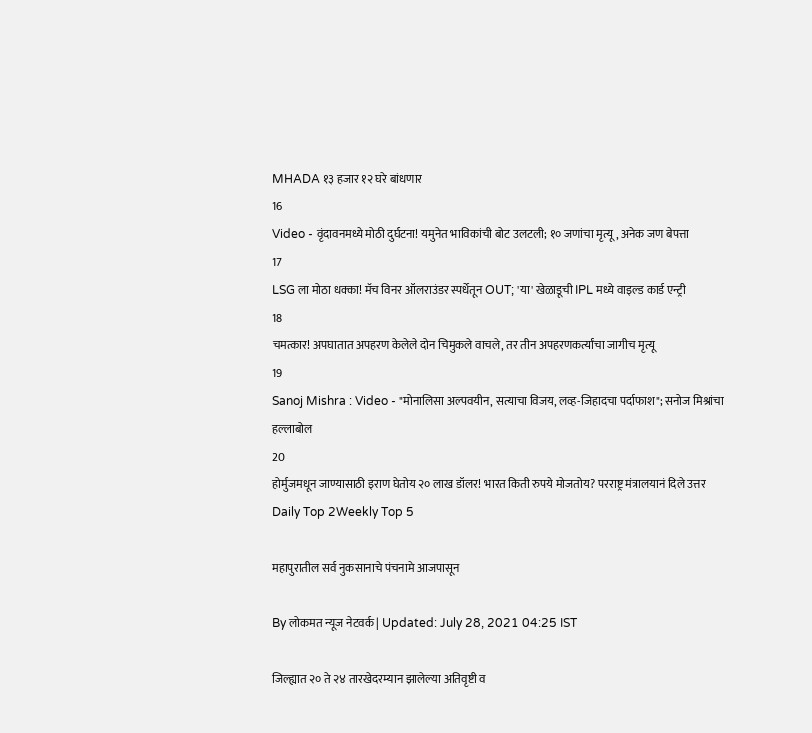MHADA १३ हजार १२ घरे बांधणार
16
Video - वृंदावनमध्ये मोठी दुर्घटना! यमुनेत भाविकांची बोट उलटली; १० जणांचा मृत्यू, अनेक जण बेपत्ता
17
LSG ला मोठा धक्का! मॅच विनर ऑलराउंडर स्पर्धेतून OUT; 'या' खेळाडूची IPL मध्ये वाइल्ड कार्ड एन्ट्री
18
चमत्कार! अपघातात अपहरण केलेले दोन चिमुकले वाचले, तर तीन अपहरणकर्त्यांचा जागीच मृत्यू
19
Sanoj Mishra : Video - "मोनालिसा अल्पवयीन, सत्याचा विजय, लव्ह-जिहादचा पर्दाफाश"; सनोज मिश्रांचा हल्लाबोल
20
होर्मुजमधून जाण्यासाठी इराण घेतोय २० लाख डॉलर! भारत किती रुपये मोजतोय? परराष्ट्र मंत्रालयानं दिले उत्तर
Daily Top 2Weekly Top 5

महापुरातील सर्व नुकसानाचे पंचनामे आजपासून

By लोकमत न्यूज नेटवर्क | Updated: July 28, 2021 04:25 IST

जिल्ह्यात २० ते २४ तारखेदरम्यान झालेल्या अतिवृष्टी व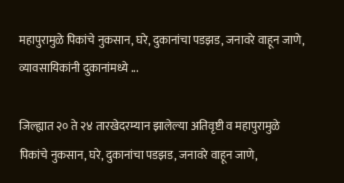महापुरामुळे पिकांचे नुकसान, घरे, दुकानांचा पडझड, जनावरे वाहून जाणे, व्यावसायिकांनी दुकानांमध्ये ...

जिल्ह्यात २० ते २४ तारखेदरम्यान झालेल्या अतिवृष्टी व महापुरामुळे पिकांचे नुकसान, घरे, दुकानांचा पडझड, जनावरे वाहून जाणे,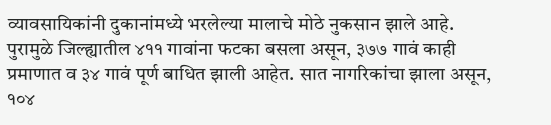व्यावसायिकांनी दुकानांमध्ये भरलेल्या मालाचे मोठे नुकसान झाले आहे. पुरामुळे जिल्ह्यातील ४११ गावांना फटका बसला असून, ३७७ गावं काही प्रमाणात व ३४ गावं पूर्ण बाधित झाली आहेत. सात नागरिकांचा झाला असून, १०४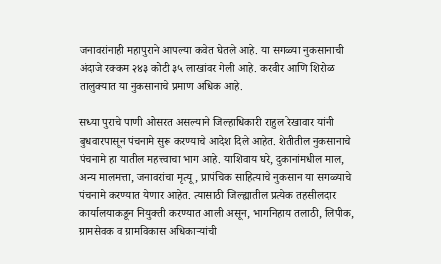जनावरांनाही महापुराने आपल्या कवेत घेतले आहे. या सगळ्या नुकसानाची अंदाजे रक्कम २४३ कोटी ३५ लाखांवर गेली आहे. करवीर आणि शिरोळ तालुक्यात या नुकसानाचे प्रमाण अधिक आहे.

सध्या पुराचे पाणी ओसरत असल्याने जिल्हाधिकारी राहुल रेखावार यांनी बुधवारपासून पंचनामे सुरू करण्याचे आदेश दिले आहेत. शेतीतील नुकसानाचे पंचनामे हा यातील महत्त्वाचा भाग आहे. याशिवाय घरे, दुकानांमधील माल, अन्य मालमत्ता, जनावरांचा मृत्यू, प्रापंचिक साहित्याचे नुकसान या सगळ्याचे पंचनामे करण्यात येणार आहेत. त्यासाठी जिल्ह्यातील प्रत्येक तहसीलदार कार्यालयाकडून नियुक्ती करण्यात आली असून, भागनिहाय तलाठी, लिपीक, ग्रामसेवक व ग्रामविकास अधिकाऱ्यांची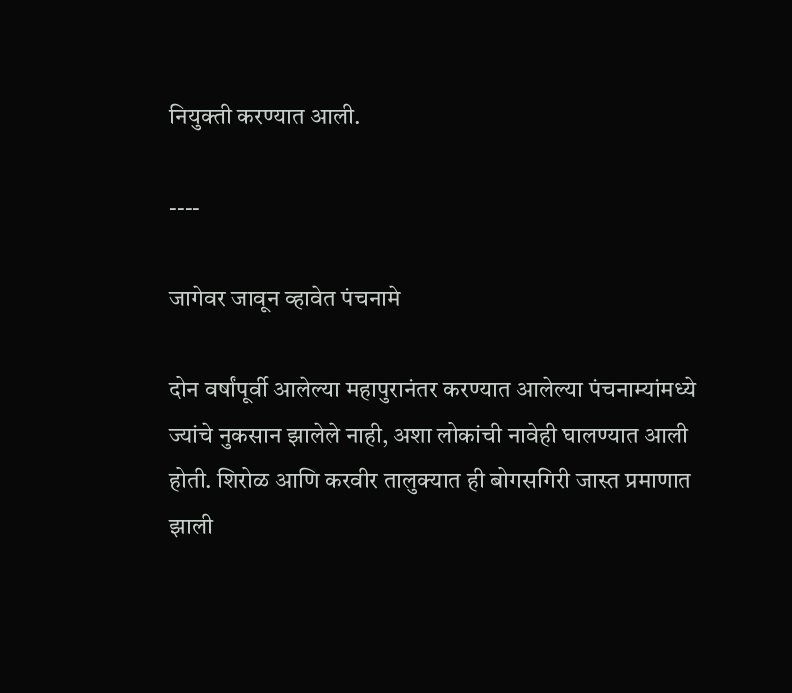नियुक्ती करण्यात आली.

----

जागेवर जावून व्हावेत पंचनामे

दोन वर्षांपूर्वी आलेल्या महापुरानंतर करण्यात आलेल्या पंचनाम्यांमध्ये ज्यांचे नुकसान झालेले नाही, अशा लोकांची नावेही घालण्यात आली होती. शिरोळ आणि करवीर तालुक्यात ही बोगसगिरी जास्त प्रमाणात झाली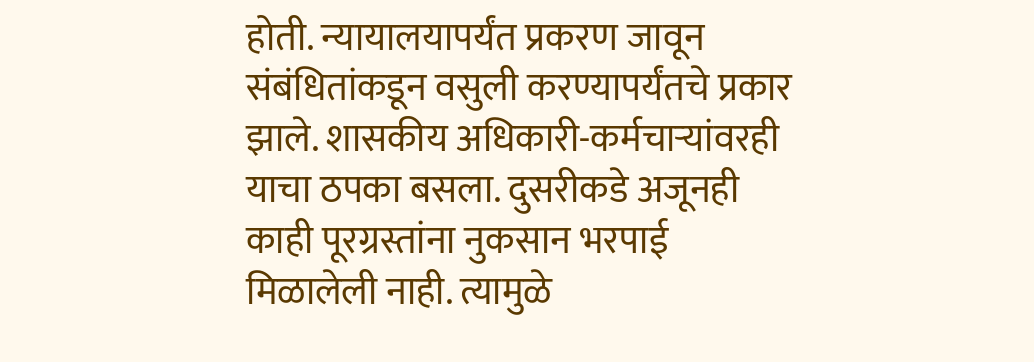होती. न्यायालयापर्यंत प्रकरण जावून संबंधितांकडून वसुली करण्यापर्यंतचे प्रकार झाले. शासकीय अधिकारी-कर्मचाऱ्यांवरही याचा ठपका बसला. दुसरीकडे अजूनही काही पूरग्रस्तांना नुकसान भरपाई मिळालेली नाही. त्यामुळे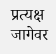प्रत्यक्ष जागेवर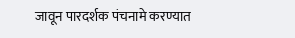जावून पारदर्शक पंचनामे करण्यात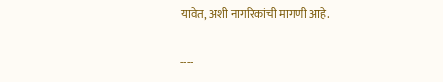यावेत, अशी नागरिकांची मागणी आहे.

----